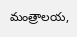మంత్రాలయ,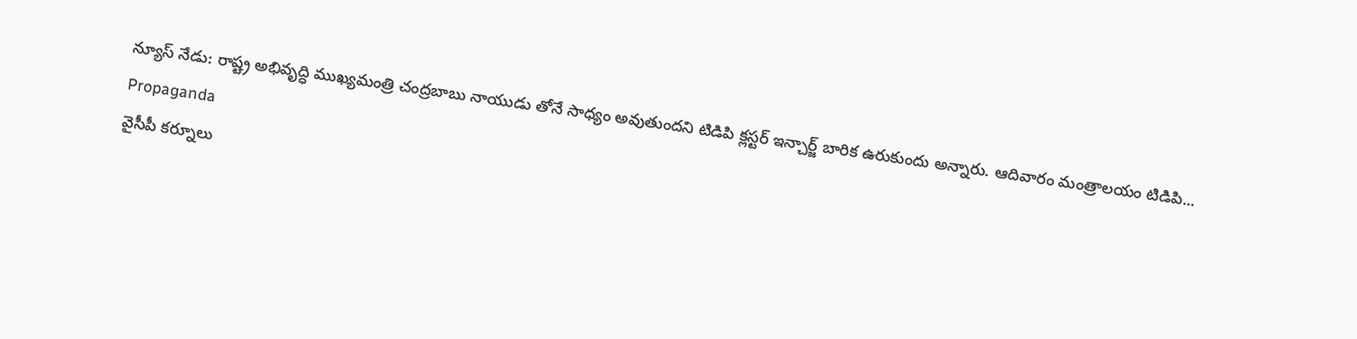న్యూస్ నేడు: రాష్ట్ర అభివృద్ధి ముఖ్యమంత్రి చంద్రబాబు నాయుడు తోనే సాధ్యం అవుతుందని టిడిపి క్లస్టర్ ఇన్చార్జ్ బారిక ఉరుకుందు అన్నారు. ఆదివారం మంత్రాలయం టిడిపి...
Propaganda
వైసీపీ కర్నూలు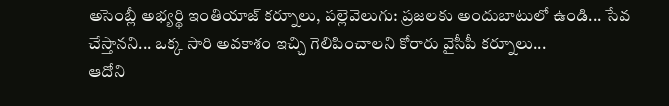అసెంబ్లీ అభ్యర్థి ఇంతియాజ్ కర్నూలు, పల్లెవెలుగు: ప్రజలకు అందుబాటులో ఉండి... సేవ చేస్తానని... ఒక్క సారి అవకాశం ఇచ్చి గెలిపించాలని కోరారు వైసీపీ కర్నూలు...
ఆదోని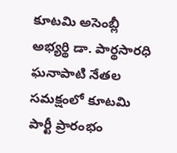కూటమి అసెంబ్లీ అభ్యర్థి డా. పార్థసారధి ఘనాపాటి నేతల సమక్షంలో కూటమి పార్టీ ప్రారంభం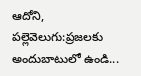ఆదోని, పల్లెవెలుగు:ప్రజలకు అందుబాటులో ఉండి...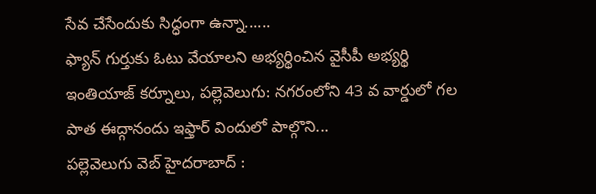సేవ చేసేందుకు సిద్ధంగా ఉన్నా......
ఫ్యాన్ గుర్తుకు ఓటు వేయాలని అభ్యర్థించిన వైసీపీ అభ్యర్థి ఇంతియాజ్ కర్నూలు, పల్లెవెలుగు: నగరంలోని 43 వ వార్డులో గల పాత ఈద్గానందు ఇఫ్తార్ విందులో పాల్గొని...
పల్లెవెలుగు వెబ్ హైదరాబాద్ :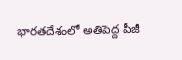భారతదేశంలో అతిపెద్ద పీజీ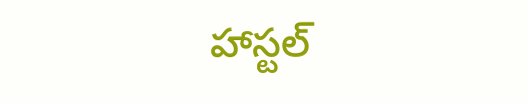హాస్టల్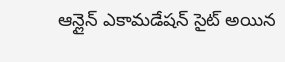ఆన్లైన్ ఎకామడేషన్ సైట్ అయిన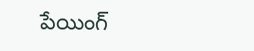పేయింగ్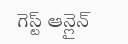గెస్ట్ ఆన్లైన్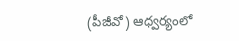(పీజీవో) ఆధ్వర్యంలో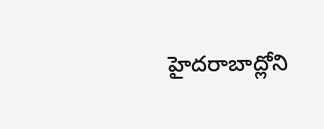హైదరాబాద్లోని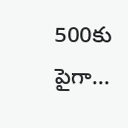500కు పైగా...